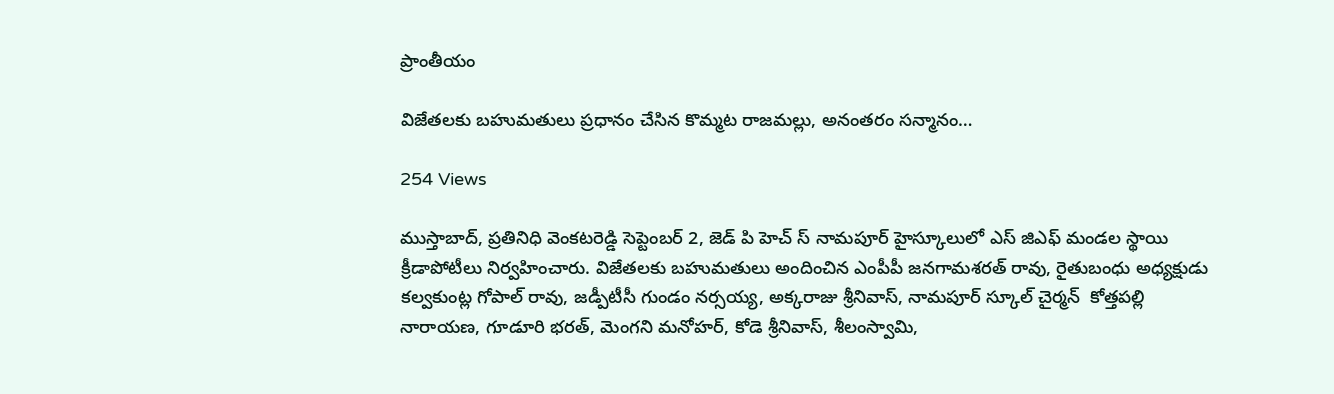ప్రాంతీయం

విజేతలకు బహుమతులు ప్రధానం చేసిన కొమ్మట రాజమల్లు, అనంతరం సన్మానం…

254 Views

ముస్తాబాద్, ప్రతినిధి వెంకటరెడ్డి సెప్టెంబర్ 2, జెడ్ పి హెచ్ స్ నామపూర్ హైస్కూలులో ఎస్ జిఎఫ్ మండల స్థాయి క్రీడాపోటీలు నిర్వహించారు. విజేతలకు బహుమతులు అందించిన ఎంపీపీ జనగామశరత్ రావు, రైతుబంధు అధ్యక్షుడు కల్వకుంట్ల గోపాల్ రావు, జడ్పీటీసీ గుండం నర్సయ్య, అక్కరాజు శ్రీనివాస్, నామపూర్ స్కూల్ చైర్మన్  కోత్తపల్లి నారాయణ, గూడూరి భరత్, మెంగని మనోహర్, కోడె శ్రీనివాస్, శీలంస్వామి,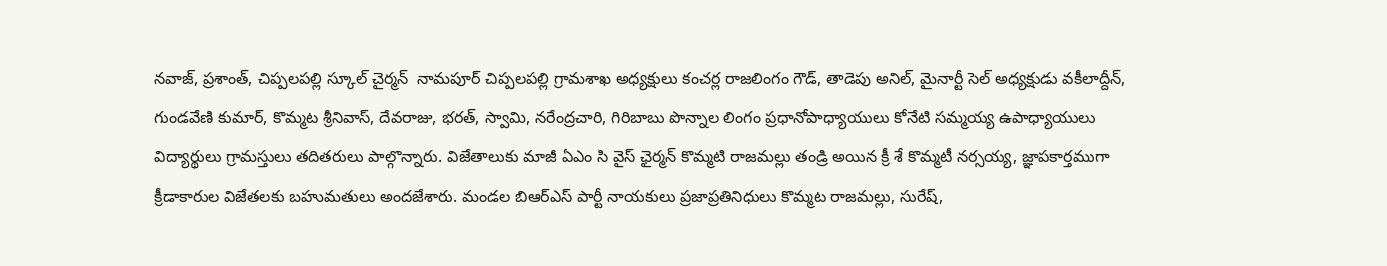నవాజ్, ప్రశాంత్, చిప్పలపల్లి స్కూల్ చైర్మన్  నామపూర్ చిప్పలపల్లి గ్రామశాఖ అధ్యక్షులు కంచర్ల రాజలింగం గౌడ్, తాడెపు అనిల్, మైనార్టీ సెల్ అధ్యక్షుడు వకీలాద్దీన్, గుండవేణి కుమార్, కొమ్మట శ్రీనివాస్, దేవరాజు, భరత్, స్వామి, నరేంద్రచారి, గిరిబాబు పొన్నాల లింగం ప్రధానోపాధ్యాయులు కోనేటి సమ్మయ్య ఉపాధ్యాయులు విద్యార్థులు గ్రామస్తులు తదితరులు పాల్గొన్నారు. విజేతాలుకు మాజీ ఏఎం సి వైస్ ఛైర్మన్ కొమ్మటి రాజమల్లు తండ్రి అయిన క్రీ శే కొమ్మటీ నర్సయ్య, జ్ఞాపకార్తముగా క్రీడాకారుల విజేతలకు బహుమతులు అందజేశారు. మండల బిఆర్ఎస్ పార్టీ నాయకులు ప్రజాప్రతినిధులు కొమ్మట రాజమల్లు, సురేష్,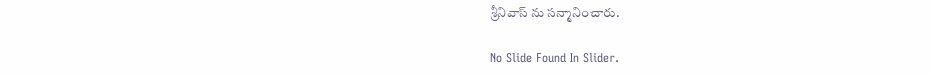శ్రీనివాస్ ను సన్మానించారు.

No Slide Found In Slider.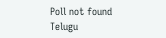Poll not found
Telugu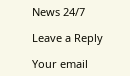News 24/7

Leave a Reply

Your email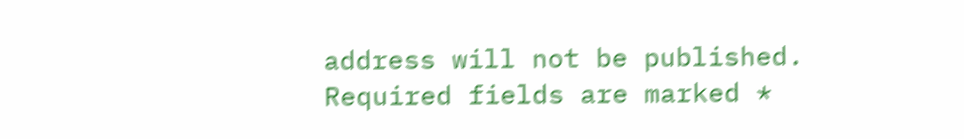address will not be published. Required fields are marked *